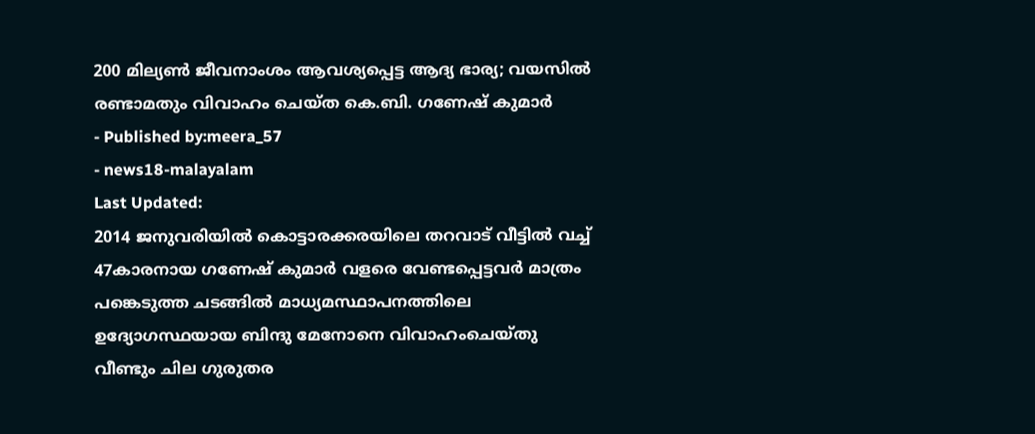200 മില്യൺ ജീവനാംശം ആവശ്യപ്പെട്ട ആദ്യ ഭാര്യ; വയസിൽ രണ്ടാമതും വിവാഹം ചെയ്ത കെ.ബി. ഗണേഷ് കുമാർ
- Published by:meera_57
- news18-malayalam
Last Updated:
2014 ജനുവരിയിൽ കൊട്ടാരക്കരയിലെ തറവാട് വീട്ടിൽ വച്ച് 47കാരനായ ഗണേഷ് കുമാർ വളരെ വേണ്ടപ്പെട്ടവർ മാത്രം പങ്കെടുത്ത ചടങ്ങിൽ മാധ്യമസ്ഥാപനത്തിലെ ഉദ്യോഗസ്ഥയായ ബിന്ദു മേനോനെ വിവാഹംചെയ്തു
വീണ്ടും ചില ഗുരുതര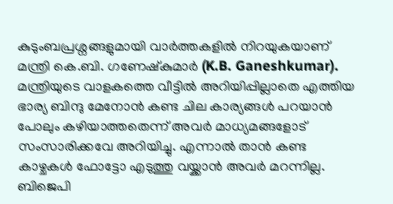കുടുംബപ്രശ്നങ്ങളുമായി വാർത്തകളിൽ നിറയുകയാണ് മന്ത്രി കെ.ബി. ഗണേഷ്കുമാർ (K.B. Ganeshkumar). മന്ത്രിയുടെ വാളകത്തെ വീട്ടിൽ അറിയിപ്പില്ലാതെ എത്തിയ ഭാര്യ ബിന്ദു മേനോൻ കണ്ട ചില കാര്യങ്ങൾ പറയാൻ പോലും കഴിയാത്തതെന്ന് അവർ മാധ്യമങ്ങളോട് സംസാരിക്കവേ അറിയിച്ചു. എന്നാൽ താൻ കണ്ട കാഴ്ചകൾ ഫോട്ടോ എടുത്തു വയ്ക്കാൻ അവർ മറന്നില്ല. ബിജെപി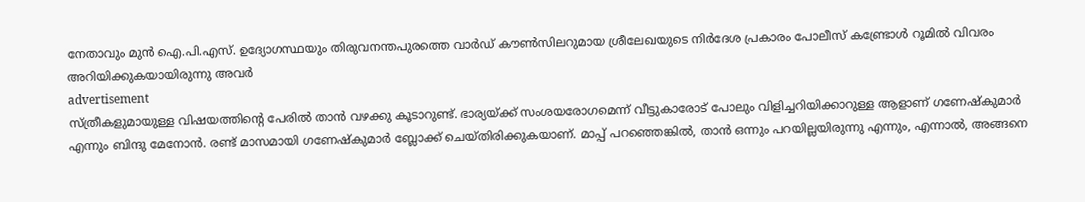നേതാവും മുൻ ഐ.പി.എസ്. ഉദ്യോഗസ്ഥയും തിരുവനന്തപുരത്തെ വാർഡ് കൗൺസിലറുമായ ശ്രീലേഖയുടെ നിർദേശ പ്രകാരം പോലീസ് കണ്ട്രോൾ റൂമിൽ വിവരം അറിയിക്കുകയായിരുന്നു അവർ
advertisement
സ്ത്രീകളുമായുള്ള വിഷയത്തിന്റെ പേരിൽ താൻ വഴക്കു കൂടാറുണ്ട്. ഭാര്യയ്ക്ക് സംശയരോഗമെന്ന് വീട്ടുകാരോട് പോലും വിളിച്ചറിയിക്കാറുള്ള ആളാണ് ഗണേഷ്കുമാർ എന്നും ബിന്ദു മേനോൻ. രണ്ട് മാസമായി ഗണേഷ്കുമാർ ബ്ലോക്ക് ചെയ്തിരിക്കുകയാണ്. മാപ്പ് പറഞ്ഞെങ്കിൽ, താൻ ഒന്നും പറയില്ലയിരുന്നു എന്നും, എന്നാൽ, അങ്ങനെ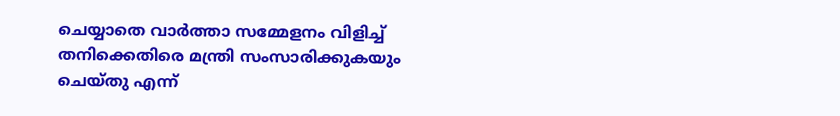ചെയ്യാതെ വാർത്താ സമ്മേളനം വിളിച്ച് തനിക്കെതിരെ മന്ത്രി സംസാരിക്കുകയും ചെയ്തു എന്ന്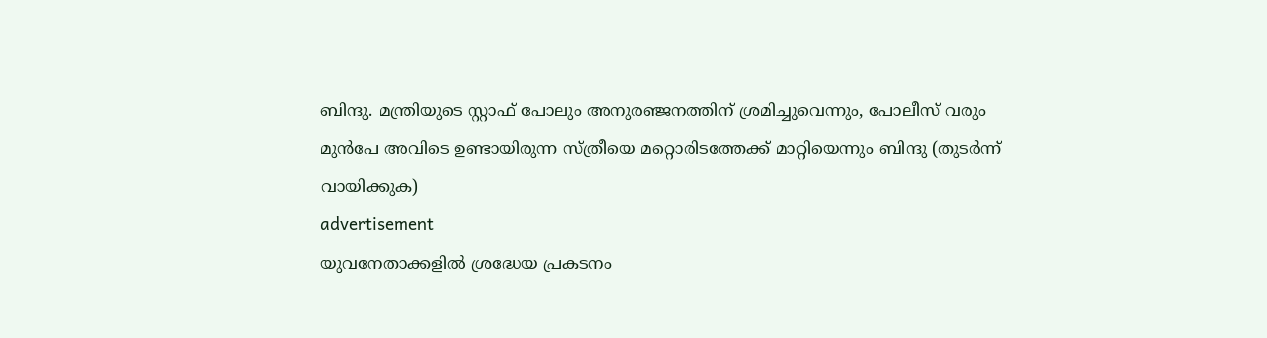ബിന്ദു. മന്ത്രിയുടെ സ്റ്റാഫ് പോലും അനുരഞ്ജനത്തിന് ശ്രമിച്ചുവെന്നും, പോലീസ് വരും മുൻപേ അവിടെ ഉണ്ടായിരുന്ന സ്ത്രീയെ മറ്റൊരിടത്തേക്ക് മാറ്റിയെന്നും ബിന്ദു (തുടർന്ന് വായിക്കുക)
advertisement
യുവനേതാക്കളിൽ ശ്രദ്ധേയ പ്രകടനം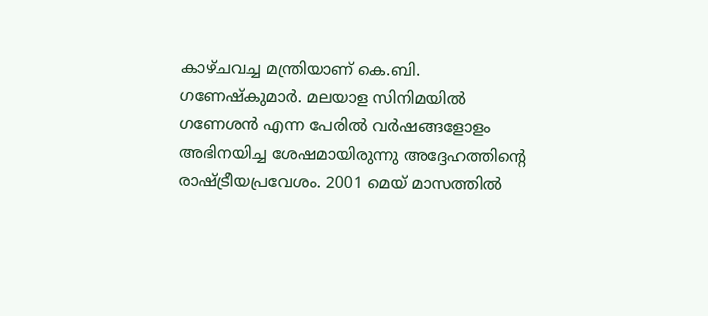കാഴ്ചവച്ച മന്ത്രിയാണ് കെ.ബി. ഗണേഷ്കുമാർ. മലയാള സിനിമയിൽ ഗണേശൻ എന്ന പേരിൽ വർഷങ്ങളോളം അഭിനയിച്ച ശേഷമായിരുന്നു അദ്ദേഹത്തിന്റെ രാഷ്ട്രീയപ്രവേശം. 2001 മെയ് മാസത്തിൽ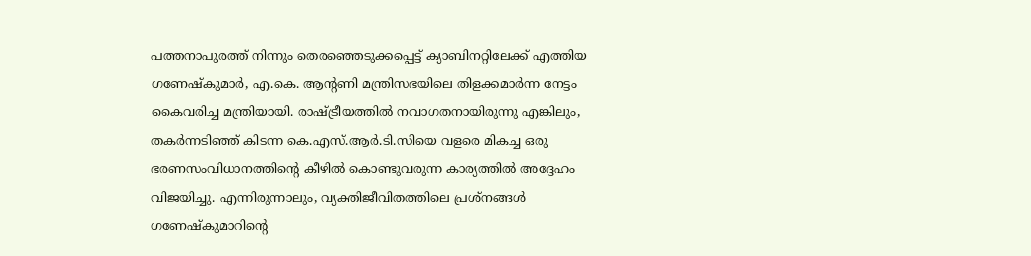പത്തനാപുരത്ത് നിന്നും തെരഞ്ഞെടുക്കപ്പെട്ട് ക്യാബിനറ്റിലേക്ക് എത്തിയ ഗണേഷ്കുമാർ, എ.കെ. ആന്റണി മന്ത്രിസഭയിലെ തിളക്കമാർന്ന നേട്ടം കൈവരിച്ച മന്ത്രിയായി. രാഷ്ട്രീയത്തിൽ നവാഗതനായിരുന്നു എങ്കിലും, തകർന്നടിഞ്ഞ് കിടന്ന കെ.എസ്.ആർ.ടി.സിയെ വളരെ മികച്ച ഒരു ഭരണസംവിധാനത്തിന്റെ കീഴിൽ കൊണ്ടുവരുന്ന കാര്യത്തിൽ അദ്ദേഹം വിജയിച്ചു. എന്നിരുന്നാലും, വ്യക്തിജീവിതത്തിലെ പ്രശ്നങ്ങൾ ഗണേഷ്കുമാറിന്റെ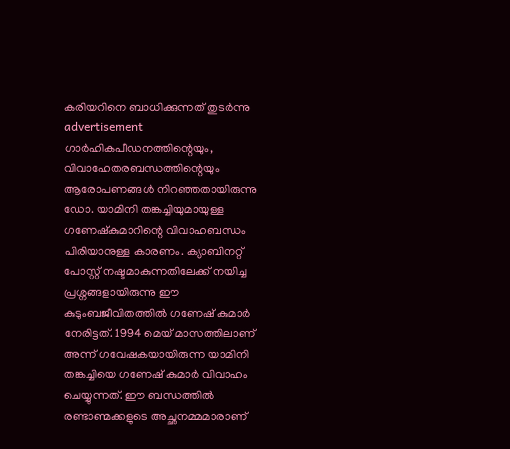കരിയറിനെ ബാധിക്കുന്നത് തുടർന്നു
advertisement
ഗാർഹികപീഡനത്തിന്റെയും, വിവാഹേതരബന്ധത്തിന്റെയും ആരോപണങ്ങൾ നിറഞ്ഞതായിരുന്നു ഡോ. യാമിനി തങ്കച്ചിയുമായുള്ള ഗണേഷ്കുമാറിന്റെ വിവാഹബന്ധം പിരിയാനുള്ള കാരണം. ക്യാബിനറ്റ് പോസ്റ്റ് നഷ്ടമാകുന്നതിലേക്ക് നയിച്ച പ്രശ്നങ്ങളായിരുന്നു ഈ കുടുംബജീവിതത്തിൽ ഗണേഷ് കുമാർ നേരിട്ടത്. 1994 മെയ് മാസത്തിലാണ് അന്ന് ഗവേഷകയായിരുന്ന യാമിനി തങ്കച്ചിയെ ഗണേഷ് കുമാർ വിവാഹം ചെയ്യുന്നത്. ഈ ബന്ധത്തിൽ രണ്ടാണ്മക്കളുടെ അച്ഛനമ്മമാരാണ്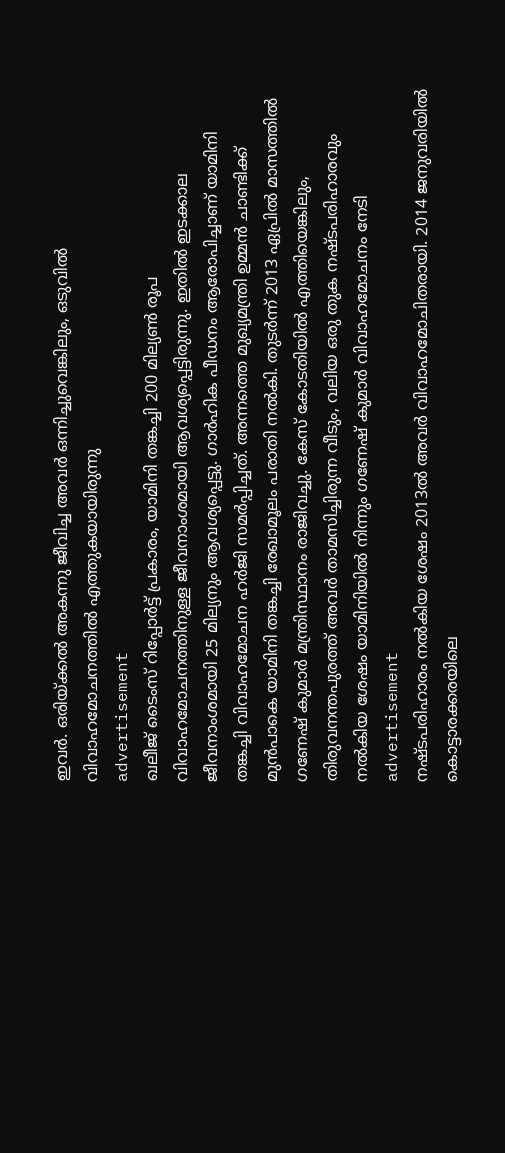ഇവർ. ഒരിയ്ക്കൽ അകന്നു ജീവിച്ച അവർ ഒന്നിച്ചുവെങ്കിലും, ഒടുവിൽ വിവാഹമോചനത്തിൽ എത്തുകയായിരുന്നു
advertisement
ഖലീജ് ടൈംസ് റിപ്പോർട്ട് പ്രകാരം, യാമിനി തങ്കച്ചി 200 മില്യൺ രൂപ വിവാഹമോചനത്തിനുള്ള ജീവനാംശമായി ആവശ്യപ്പെട്ടിരുന്നു. ഇതിൽ ഇടക്കാല ജീവനാംശമായി 25 മില്യനും ആവശ്യപ്പെട്ടു. ഗാർഹിക പീഡനം ആരോപിച്ചാണ് യാമിനി തങ്കച്ചി വിവാഹമോചന ഹർജി സമർപ്പിച്ചത്. അന്നത്തെ മുഖ്യമന്ത്രി ഉമ്മൻ ചാണ്ടിക്ക് മുൻപാകെ യാമിനി തങ്കച്ചി രേഖാമൂലം പരാതി നൽകി. തുടർന്ന് 2013 ഏപ്രിൽ മാസത്തിൽ ഗണേഷ് കുമാർ മന്ത്രിസ്ഥാനം രാജിവച്ചു. കേസ് കോടതിയിൽ എത്തിയെങ്കിലും, തിരുവനന്തപുരത്ത് അവർ താമസിച്ചിരുന്ന വീടും, വലിയ ഒരു തുക നഷ്ടപരിഹാരവും നൽകിയ ശേഷം യാമിനിയിൽ നിന്നും ഗണേഷ് കുമാർ വിവാഹമോചനം നേടി
advertisement
നഷ്ടപരിഹാരം നൽകിയ ശേഷം 2013ൽ അവർ വിവാഹമോചിതരായി. 2014 ജനുവരിയിൽ കൊട്ടാരക്കരയിലെ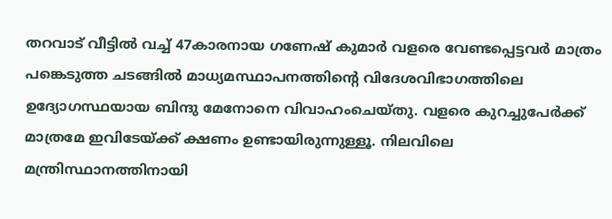തറവാട് വീട്ടിൽ വച്ച് 47കാരനായ ഗണേഷ് കുമാർ വളരെ വേണ്ടപ്പെട്ടവർ മാത്രം പങ്കെടുത്ത ചടങ്ങിൽ മാധ്യമസ്ഥാപനത്തിന്റെ വിദേശവിഭാഗത്തിലെ ഉദ്യോഗസ്ഥയായ ബിന്ദു മേനോനെ വിവാഹംചെയ്തു. വളരെ കുറച്ചുപേർക്ക് മാത്രമേ ഇവിടേയ്ക്ക് ക്ഷണം ഉണ്ടായിരുന്നുള്ളൂ. നിലവിലെ മന്ത്രിസ്ഥാനത്തിനായി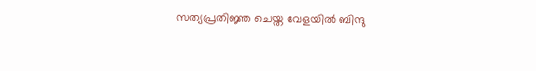സത്യപ്രതിജ്ഞ ചെയ്ത വേളയിൽ ബിന്ദു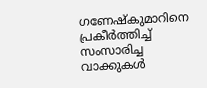ഗണേഷ്കുമാറിനെ പ്രകീർത്തിച്ച് സംസാരിച്ച വാക്കുകൾ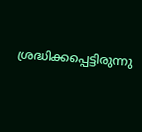ശ്രദ്ധിക്കപ്പെട്ടിരുന്നു